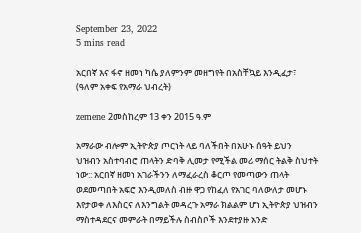September 23, 2022
5 mins read

አርበኛ እና ፋኖ ዘመነ ካሴ ያለምንም መዘግየት በአስቸኳይ እንዲፈታ፣ (ዓለም አቀፍ የአማራ ህብረት)

zemene 2መስከረም 13 ቀን 2015 ዓ.ም

አማራው ብሎም ኢትዮጵያ ጦርነት ላይ ባለችበት በአሁኑ ሰዓት ይህን ህዝብን አስተባብሮ ጠላትን ድባቅ ሊመታ የሚችል መሪ ማሰር ትልቅ ስህተት ነው:: አርበኛ ዘመነ አገራችንን ለማፈራረስ ቆርጦ የመጣውን ጠላት ወደመጣበት አፍሮ እንዲመለስ ብዙ ዋጋ የከፈለ የአገር ባለውለታ መሆኑ እየታወቀ ለእስርና ለእንግልት መዳረጉ አማራ ክልልም ሆነ ኢትዮጵያ ህዝብን ማስተዳደርና መምራት በማይችሉ ስብስቦች እንደተያዙ አንድ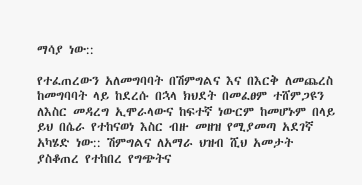ማሳያ ነው::

የተፈጠረውን አለመግባባት በሽምግልና እና በእርቅ ለመጨረስ ከመግባባት ላይ ከደረሱ በኋላ ክህደት በመፈፀም ተሸምጋዩን ለእስር መዳረግ ኢሞራላውና ከፍተኛ ነውርም ከመሆኑም በላይ ይህ በሴራ የተከናወነ እስር ብዙ መዘዝ የሚያመጣ አደገኛ አካሄድ ነው:: ሽምግልና ለአማራ ህዝብ ሺህ አመታት ያስቆጠረ የተከበረ የግጭትና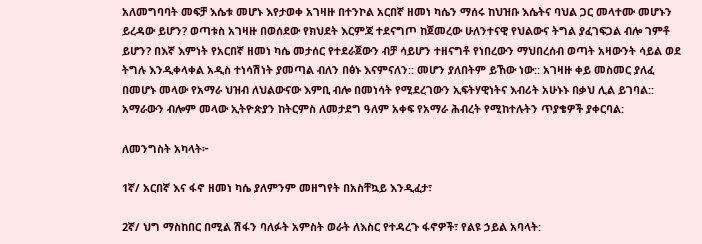አለመግባባት መፍቻ እሴቱ መሆኑ እየታወቀ አገዛዙ በተንኮል አርበኛ ዘመነ ካሴን ማሰሩ ከህዝቡ እሴትና ባህል ጋር መላተሙ መሆኑን ይረዳው ይሆን? ወጣቱስ አገዛዙ በወሰደው የክህደት እርምጃ ተደናግጦ ከጀመረው ሁለንተናዊ የህልውና ትግል ያፈገፍጋል ብሎ ገምቶ ይሆን? በእኛ እምነት የአርበኛ ዘመነ ካሴ መታሰር የተደራጀውን ብቻ ሳይሆን ተዘናግቶ የነበረውን ማህበረሰብ ወጣት አዛውንት ሳይል ወደ ትግሉ እንዲቀላቀል አዲስ ተነሳሽነት ያመጣል ብለን በፅኑ እናምናለን:: መሆን ያለበትም ይኸው ነው:: አገዛዙ ቀይ መስመር ያለፈ በመሆኑ መላው የአማራ ህዝብ ለህልውናው እምቢ ብሎ በመነሳት የሚደረገውን ኢፍትሃዊነትና እብሪት አሁኑኑ በቃህ ሊል ይገባል:: አማራውን ብሎም መላው ኢትዮጵያን ከትርምስ ለመታደግ ዓለም አቀፍ የአማራ ሕብረት የሚከተሉትን ጥያቄዎች ያቀርባል:

ለመንግስት አካላት፦

1ኛ/ አርበኛ እና ፋኖ ዘመነ ካሴ ያለምንም መዘግየት በአስቸኳይ እንዲፈታ፣

2ኛ/ ህግ ማስከበር በሚል ሽፋን ባለፉት አምስት ወራት ለእስር የተዳረጉ ፋኖዎች፣ የልዩ ኃይል አባላት: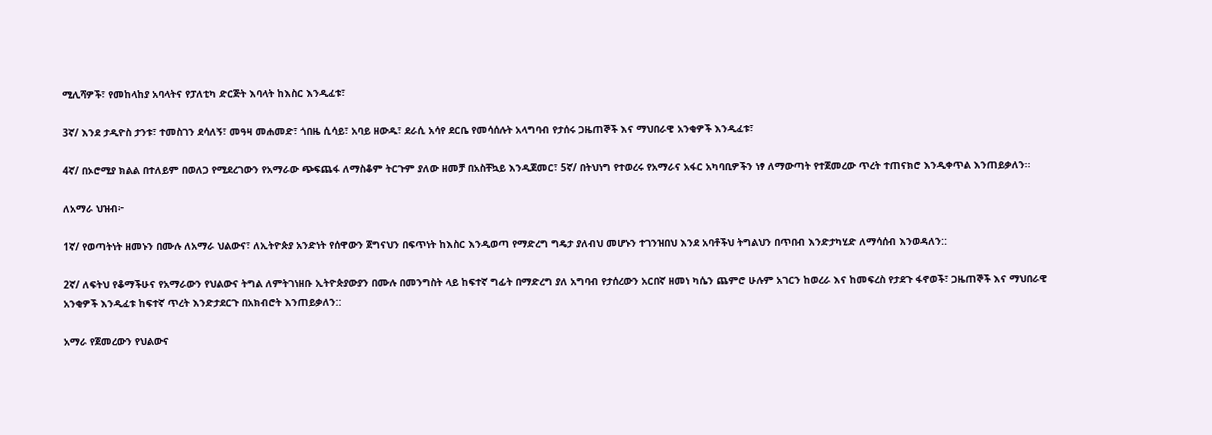ሚሊሻዎች፣ የመከላከያ አባላትና የፓለቲካ ድርጅት እባላት ከእስር እንዲፈቱ፣

3ኛ/ እንደ ታዲዮስ ታንቱ፣ ተመስገን ደሳለኝ፣ መዓዛ መሐመድ፣ ጎበዜ ሲሳይ፣ አባይ ዘውዱ፣ ደራሲ አሳየ ደርቤ የመሳሰሉት አላግባብ የታሰሩ ጋዜጠኞች እና ማህበራዊ አንቂዎች እንዲፈቱ፣

4ኛ/ በኦሮሚያ ክልል በተለይም በወለጋ የሚደረገውን የአማራው ጭፍጨፋ ለማስቆም ትርጉም ያለው ዘመቻ በአስቸኳይ እንዲጀመር፣ 5ኛ/ በትህነግ የተወረሩ የአማራና አፋር አካባቢዎችን ነፃ ለማውጣት የተጀመረው ጥረት ተጠናክሮ እንዲቀጥል እንጠይቃለን፡፡

ለአማራ ህዝብ፦

1ኛ/ የወጣትነት ዘመኑን በሙሉ ለአማራ ህልውና፣ ለኢትዮጵያ አንድነት የሰዋውን ጀግናህን በፍጥነት ከእስር እንዲወጣ የማድረግ ግዴታ ያለብህ መሆኑን ተገንዝበህ እንደ አባቶችህ ትግልህን በጥበብ እንድታካሂድ ለማሳሰብ እንወዳለን::

2ኛ/ ለፍትህ የቆማችሁና የአማራውን የህልውና ትግል ለምትገነዘቡ ኢትዮጵያውያን በሙሉ በመንግስት ላይ ከፍተኛ ግፊት በማድረግ ያለ አግባብ የታሰረውን አርበኛ ዘመነ ካሴን ጨምሮ ሁሉም አገርን ከወረራ እና ከመፍረስ የታደጉ ፋኖወች፣ ጋዜጠኞች እና ማህበራዊ አንቂዎች እንዲፈቱ ከፍተኛ ጥረት እንድታደርጉ በአክብሮት እንጠይቃለን::

አማራ የጀመረውን የህልውና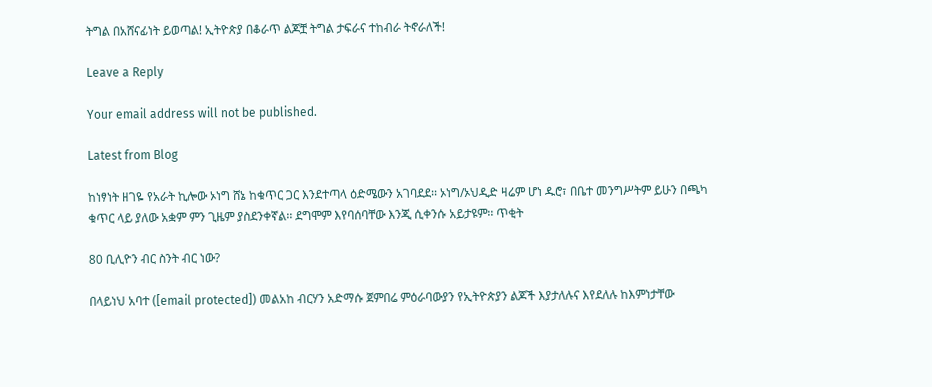ትግል በአሸናፊነት ይወጣል! ኢትዮጵያ በቆራጥ ልጆቿ ትግል ታፍራና ተከብራ ትኖራለች!

Leave a Reply

Your email address will not be published.

Latest from Blog

ከነፃነት ዘገዬ የአራት ኪሎው ኦነግ ሸኔ ከቁጥር ጋር እንደተጣላ ዕድሜውን አገባደደ፡፡ ኦነግ/ኦህዲድ ዛሬም ሆነ ዱሮ፣ በቤተ መንግሥትም ይሁን በጫካ ቁጥር ላይ ያለው አቋም ምን ጊዜም ያስደንቀኛል፡፡ ደግሞም እየባሰባቸው እንጂ ሲቀንሱ አይታዩም፡፡ ጥቂት

80 ቢሊዮን ብር ስንት ብር ነው?

በላይነህ አባተ ([email protected]) መልአከ ብርሃን አድማሱ ጀምበሬ ምዕራባውያን የኢትዮጵያን ልጆች እያታለሉና እየደለሉ ከእምነታቸው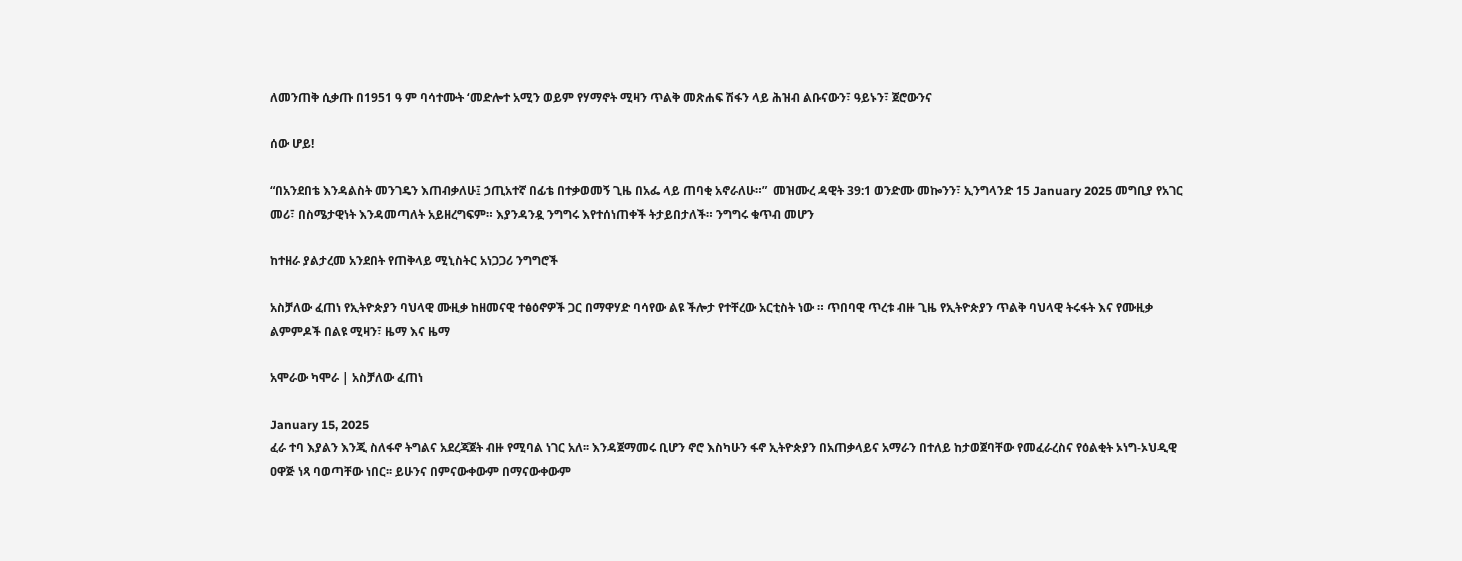ለመንጠቅ ሲቃጡ በ1951 ዓ ም ባሳተሙት ‘መድሎተ አሚን ወይም የሃማኖት ሚዛን ጥልቅ መጽሐፍ ሽፋን ላይ ሕዝብ ልቡናውን፣ ዓይኑን፣ ጀሮውንና

ሰው ሆይ!

“በአንደበቴ እንዳልስት መንገዴን እጠብቃለሁ፤ ኃጢአተኛ በፊቴ በተቃወመኝ ጊዜ በአፌ ላይ ጠባቂ አኖራለሁ።”  መዝሙረ ዳዊት 39:1 ወንድሙ መኰንን፣ ኢንግላንድ 15 January 2025 መግቢያ የአገር መሪ፣ በስሜታዊነት እንዳመጣለት አይዘረግፍም። እያንዳንዷ ንግግሩ እየተሰነጠቀች ትታይበታለች። ንግግሩ ቁጥብ መሆን

ከተዘራ ያልታረመ አንደበት የጠቅላይ ሚኒስትር አነጋጋሪ ንግግሮች

አስቻለው ፈጠነ የኢትዮጵያን ባህላዊ ሙዚቃ ከዘመናዊ ተፅዕኖዎች ጋር በማዋሃድ ባሳየው ልዩ ችሎታ የተቸረው አርቲስት ነው ። ጥበባዊ ጥረቱ ብዙ ጊዜ የኢትዮጵያን ጥልቅ ባህላዊ ትሩፋት እና የሙዚቃ ልምምዶች በልዩ ሚዛን፣ ዜማ እና ዜማ

አሞራው ካሞራ | አስቻለው ፈጠነ

January 15, 2025
ፈራ ተባ እያልን እንጂ ስለፋኖ ትግልና አደረጃጀት ብዙ የሚባል ነገር አለ፡፡ እንዳጀማመሩ ቢሆን ኖሮ እስካሁን ፋኖ ኢትዮጵያን በአጠቃላይና አማራን በተለይ ከታወጀባቸው የመፈራረስና የዕልቂት ኦነግ-ኦህዲዊ ዐዋጅ ነጻ ባወጣቸው ነበር፡፡ ይሁንና በምናውቀውም በማናውቀውም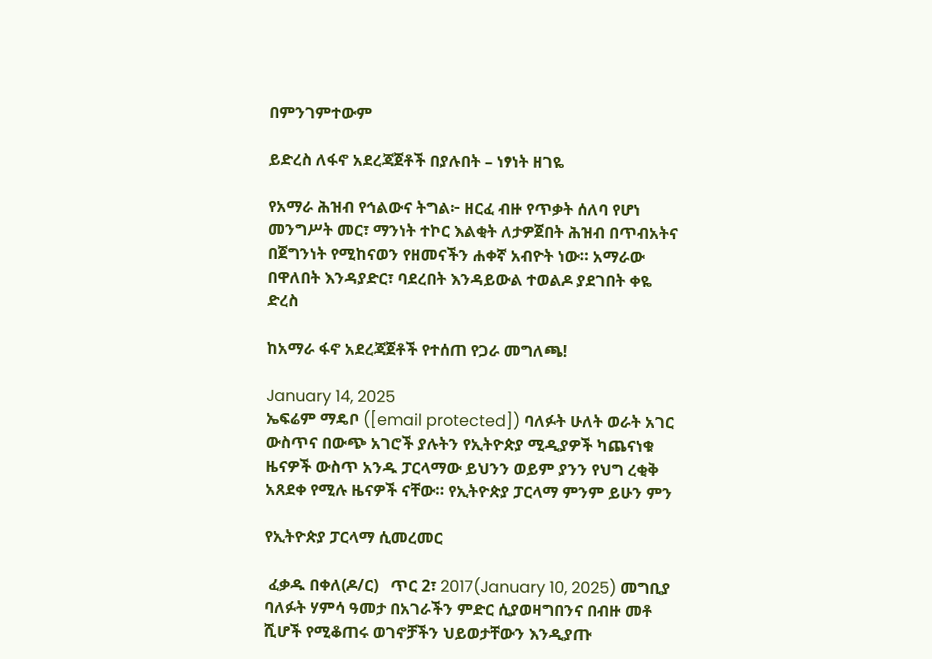በምንገምተውም

ይድረስ ለፋኖ አደረጃጀቶች በያሉበት – ነፃነት ዘገዬ

የአማራ ሕዝብ የኅልውና ትግል፦ ዘርፈ ብዙ የጥቃት ሰለባ የሆነ መንግሥት መር፣ ማንነት ተኮር እልቂት ለታዎጀበት ሕዝብ በጥብአትና በጀግንነት የሚከናወን የዘመናችን ሐቀኛ አብዮት ነው። አማራው በዋለበት እንዳያድር፣ ባደረበት እንዳይውል ተወልዶ ያደገበት ቀዬ ድረስ

ከአማራ ፋኖ አደረጃጀቶች የተሰጠ የጋራ መግለጫ!

January 14, 2025
ኤፍሬም ማዴቦ ([email protected]) ባለፉት ሁለት ወራት አገር ውስጥና በውጭ አገሮች ያሉትን የኢትዮጵያ ሚዲያዎች ካጨናነቁ ዜናዎች ውስጥ አንዱ ፓርላማው ይህንን ወይም ያንን የህግ ረቂቅ አጸደቀ የሚሉ ዜናዎች ናቸው። የኢትዮጵያ ፓርላማ ምንም ይሁን ምን

የኢትዮጵያ ፓርላማ ሲመረመር

 ፈቃዱ በቀለ(ዶ/ር)   ጥር 2፣ 2017(January 10, 2025) መግቢያ ባለፉት ሃምሳ ዓመታ በአገራችን ምድር ሲያወዛግበንና በብዙ መቶ ሺሆች የሚቆጠሩ ወገኖቻችን ህይወታቸውን እንዲያጡ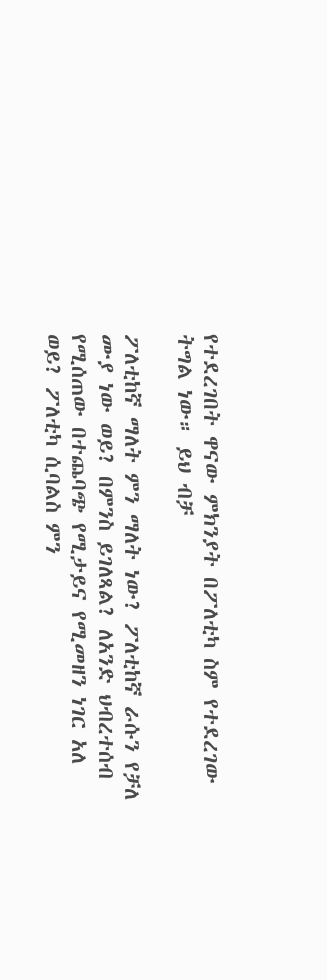የተደረገበት ዋናው ምክንያት በፖለቲካ ስም የተደረገው ትግል ነው። ይህ ብቻ

ፖለቲከኛ ማለት ምን ማለት ነው? ፖለቲከኛ ራሱን የቻለ ሙያ ነው ወይ? በምንስ ይገለጻል? ለአንድ ህብረተሰብ የሚሰጠው በተጨባጭ የሚታይና የሚመዘን ነገር አለ ወይ? ፖለቲካ ሲባልስ ምን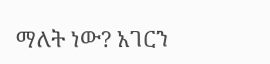ማለት ነው? አገርን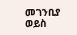መገንቢያ ወይስ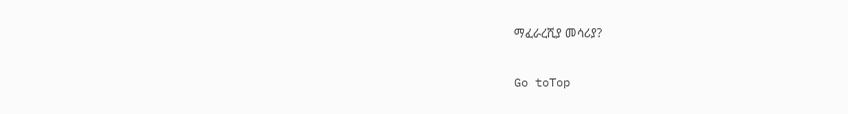ማፈራረሺያ መሳሪያ?

Go toTop